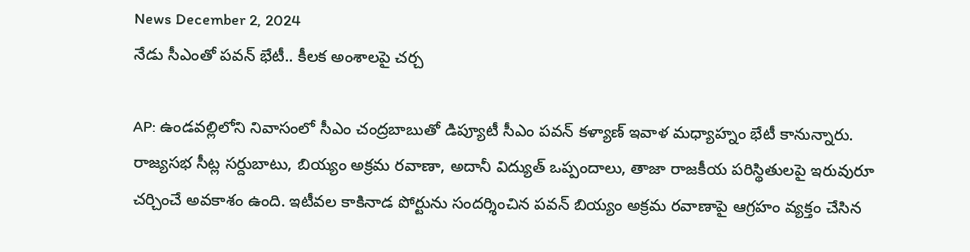News December 2, 2024
నేడు సీఎంతో పవన్ భేటీ.. కీలక అంశాలపై చర్చ

AP: ఉండవల్లిలోని నివాసంలో సీఎం చంద్రబాబుతో డిప్యూటీ సీఎం పవన్ కళ్యాణ్ ఇవాళ మధ్యాహ్నం భేటీ కానున్నారు. రాజ్యసభ సీట్ల సర్దుబాటు, బియ్యం అక్రమ రవాణా, అదానీ విద్యుత్ ఒప్పందాలు, తాజా రాజకీయ పరిస్థితులపై ఇరువురూ చర్చించే అవకాశం ఉంది. ఇటీవల కాకినాడ పోర్టును సందర్శించిన పవన్ బియ్యం అక్రమ రవాణాపై ఆగ్రహం వ్యక్తం చేసిన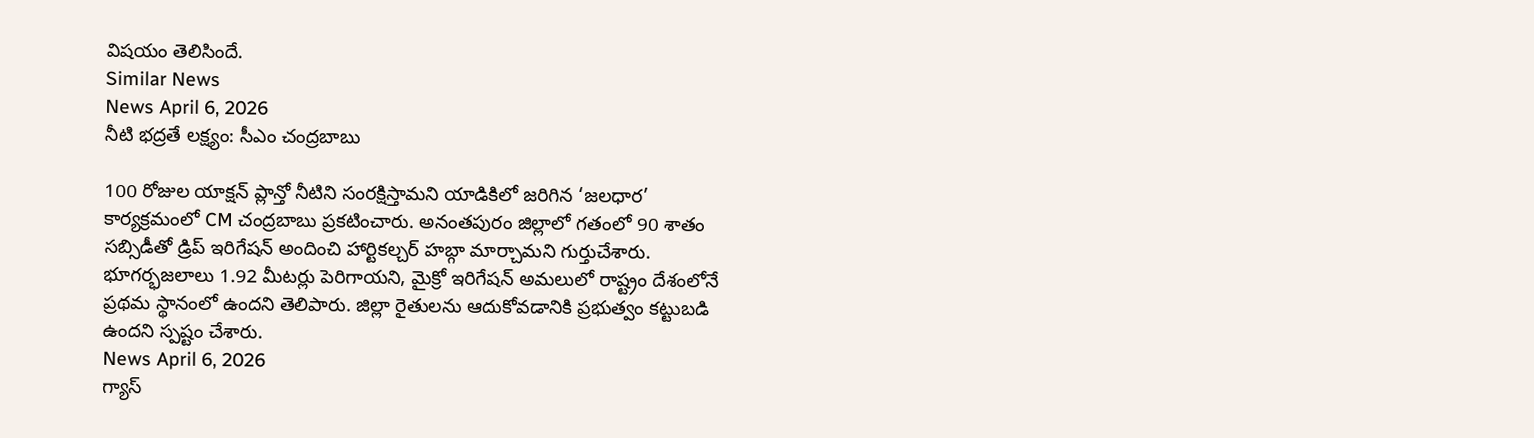విషయం తెలిసిందే.
Similar News
News April 6, 2026
నీటి భద్రతే లక్ష్యం: సీఎం చంద్రబాబు

100 రోజుల యాక్షన్ ప్లాన్తో నీటిని సంరక్షిస్తామని యాడికిలో జరిగిన ‘జలధార’ కార్యక్రమంలో CM చంద్రబాబు ప్రకటించారు. అనంతపురం జిల్లాలో గతంలో 90 శాతం సబ్సిడీతో డ్రిప్ ఇరిగేషన్ అందించి హార్టికల్చర్ హబ్గా మార్చామని గుర్తుచేశారు. భూగర్భజలాలు 1.92 మీటర్లు పెరిగాయని, మైక్రో ఇరిగేషన్ అమలులో రాష్ట్రం దేశంలోనే ప్రథమ స్థానంలో ఉందని తెలిపారు. జిల్లా రైతులను ఆదుకోవడానికి ప్రభుత్వం కట్టుబడి ఉందని స్పష్టం చేశారు.
News April 6, 2026
గ్యాస్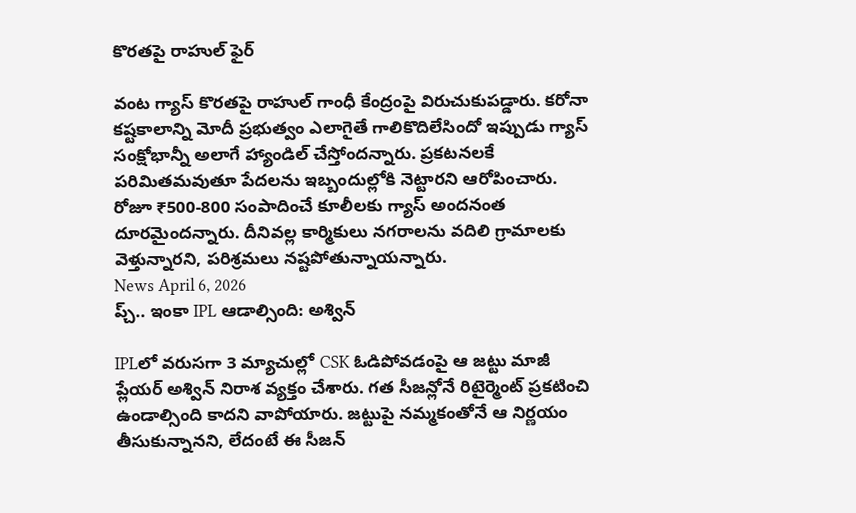కొరతపై రాహుల్ ఫైర్

వంట గ్యాస్ కొరతపై రాహుల్ గాంధీ కేంద్రంపై విరుచుకుపడ్డారు. కరోనా కష్టకాలాన్ని మోదీ ప్రభుత్వం ఎలాగైతే గాలికొదిలేసిందో ఇప్పుడు గ్యాస్ సంక్షోభాన్నీ అలాగే హ్యాండిల్ చేస్తోందన్నారు. ప్రకటనలకే పరిమితమవుతూ పేదలను ఇబ్బందుల్లోకి నెట్టారని ఆరోపించారు. రోజూ ₹500-800 సంపాదించే కూలీలకు గ్యాస్ అందనంత దూరమైందన్నారు. దీనివల్ల కార్మికులు నగరాలను వదిలి గ్రామాలకు వెళ్తున్నారని, పరిశ్రమలు నష్టపోతున్నాయన్నారు.
News April 6, 2026
ప్చ్.. ఇంకా IPL ఆడాల్సింది: అశ్విన్

IPLలో వరుసగా 3 మ్యాచుల్లో CSK ఓడిపోవడంపై ఆ జట్టు మాజీ ప్లేయర్ అశ్విన్ నిరాశ వ్యక్తం చేశారు. గత సీజన్లోనే రిటైర్మెంట్ ప్రకటించి ఉండాల్సింది కాదని వాపోయారు. జట్టుపై నమ్మకంతోనే ఆ నిర్ణయం తీసుకున్నానని, లేదంటే ఈ సీజన్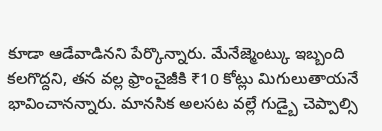కూడా ఆడేవాడినని పేర్కొన్నారు. మేనేజ్మెంట్కు ఇబ్బంది కలగొద్దని, తన వల్ల ఫ్రాంచైజీకి ₹10 కోట్లు మిగులుతాయనే భావించానన్నారు. మానసిక అలసట వల్లే గుడ్బై చెప్పాల్సి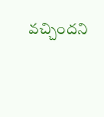వచ్చిందని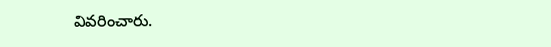వివరించారు.